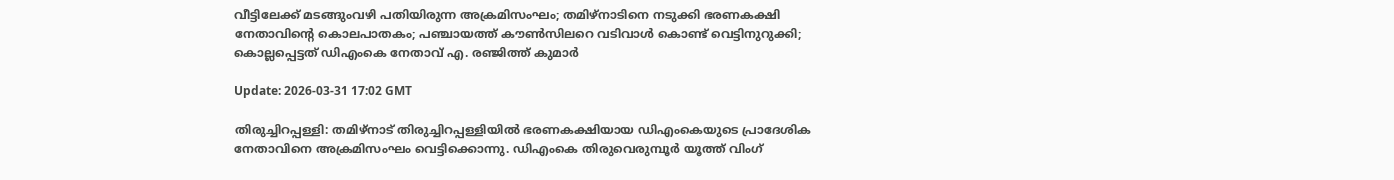വീട്ടിലേക്ക് മടങ്ങുംവഴി പതിയിരുന്ന അക്രമിസംഘം; തമിഴ്‌നാടിനെ നടുക്കി ഭരണകക്ഷി നേതാവിന്റെ കൊലപാതകം; പഞ്ചായത്ത് കൗൺസിലറെ വടിവാൾ കൊണ്ട് വെട്ടിനുറുക്കി; കൊല്ലപ്പെട്ടത് ഡിഎംകെ നേതാവ് എ. രഞ്ജിത്ത് കുമാർ

Update: 2026-03-31 17:02 GMT

തിരുച്ചിറപ്പള്ളി: തമിഴ്നാട് തിരുച്ചിറപ്പള്ളിയിൽ ഭരണകക്ഷിയായ ഡിഎംകെയുടെ പ്രാദേശിക നേതാവിനെ അക്രമിസംഘം വെട്ടിക്കൊന്നു. ഡിഎംകെ തിരുവെരുമ്പൂർ യൂത്ത് വിംഗ്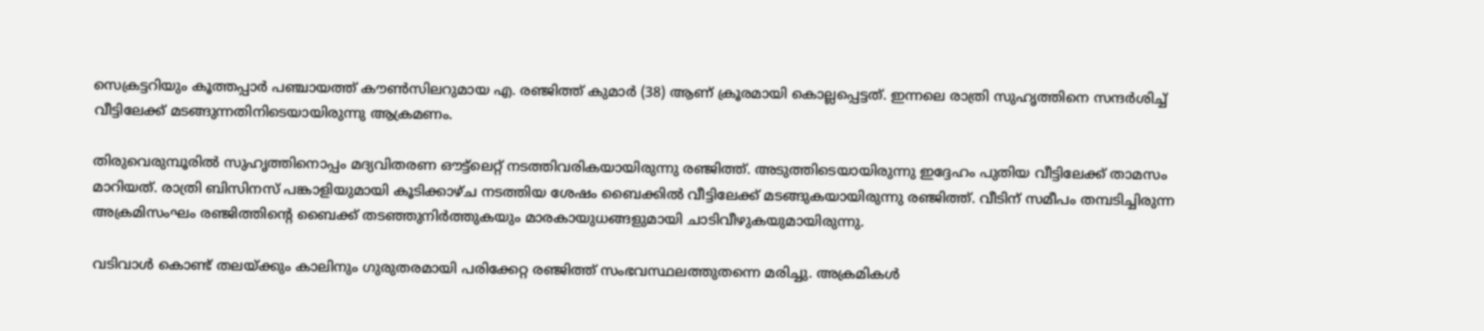സെക്രട്ടറിയും കൂത്തപ്പാർ പഞ്ചായത്ത് കൗൺസിലറുമായ എ. രഞ്ജിത്ത് കുമാർ (38) ആണ് ക്രൂരമായി കൊല്ലപ്പെട്ടത്. ഇന്നലെ രാത്രി സുഹൃത്തിനെ സന്ദർശിച്ച് വീട്ടിലേക്ക് മടങ്ങുന്നതിനിടെയായിരുന്നു ആക്രമണം.

തിരുവെരുമ്പൂരിൽ സുഹൃത്തിനൊപ്പം മദ്യവിതരണ ഔട്ട്ലെറ്റ് നടത്തിവരികയായിരുന്നു രഞ്ജിത്ത്. അടുത്തിടെയായിരുന്നു ഇദ്ദേഹം പുതിയ വീട്ടിലേക്ക് താമസം മാറിയത്. രാത്രി ബിസിനസ് പങ്കാളിയുമായി കൂടിക്കാഴ്ച നടത്തിയ ശേഷം ബൈക്കിൽ വീട്ടിലേക്ക് മടങ്ങുകയായിരുന്നു രഞ്ജിത്ത്. വീടിന് സമീപം തമ്പടിച്ചിരുന്ന അക്രമിസംഘം രഞ്ജിത്തിന്റെ ബൈക്ക് തടഞ്ഞുനിർത്തുകയും മാരകായുധങ്ങളുമായി ചാടിവീഴുകയുമായിരുന്നു.

വടിവാൾ കൊണ്ട് തലയ്ക്കും കാലിനും ഗുരുതരമായി പരിക്കേറ്റ രഞ്ജിത്ത് സംഭവസ്ഥലത്തുതന്നെ മരിച്ചു. അക്രമികൾ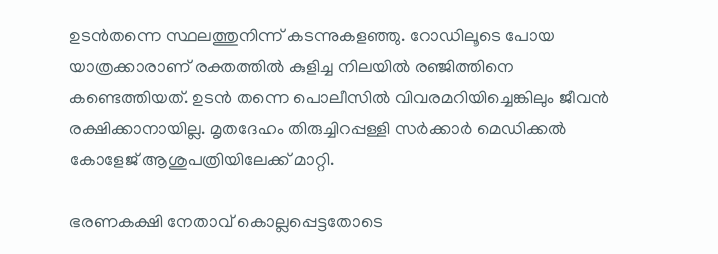ഉടൻതന്നെ സ്ഥലത്തുനിന്ന് കടന്നുകളഞ്ഞു. റോഡിലൂടെ പോയ യാത്രക്കാരാണ് രക്തത്തിൽ കുളിച്ച നിലയിൽ രഞ്ജിത്തിനെ കണ്ടെത്തിയത്. ഉടൻ തന്നെ പൊലീസിൽ വിവരമറിയിച്ചെങ്കിലും ജീവൻ രക്ഷിക്കാനായില്ല. മൃതദേഹം തിരുച്ചിറപ്പള്ളി സർക്കാർ മെഡിക്കൽ കോളേജ് ആശുപത്രിയിലേക്ക് മാറ്റി.

ഭരണകക്ഷി നേതാവ് കൊല്ലപ്പെട്ടതോടെ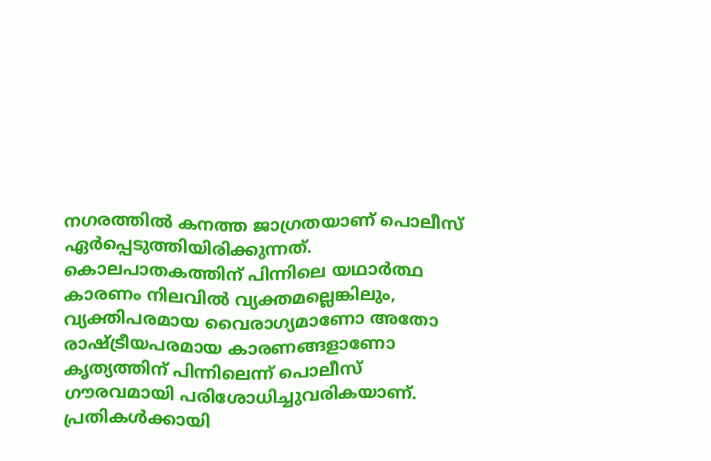നഗരത്തിൽ കനത്ത ജാഗ്രതയാണ് പൊലീസ് ഏർപ്പെടുത്തിയിരിക്കുന്നത്. കൊലപാതകത്തിന് പിന്നിലെ യഥാർത്ഥ കാരണം നിലവിൽ വ്യക്തമല്ലെങ്കിലും, വ്യക്തിപരമായ വൈരാഗ്യമാണോ അതോ രാഷ്ട്രീയപരമായ കാരണങ്ങളാണോ കൃത്യത്തിന് പിന്നിലെന്ന് പൊലീസ് ഗൗരവമായി പരിശോധിച്ചുവരികയാണ്. പ്രതികൾക്കായി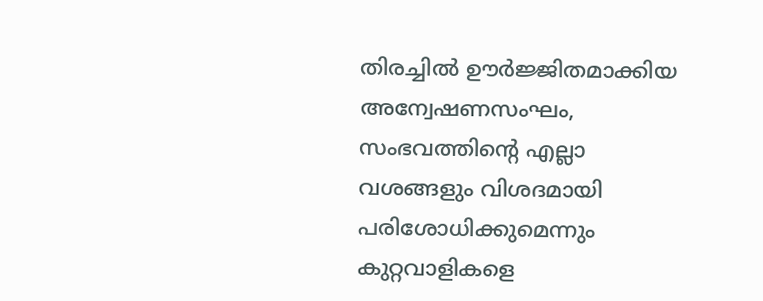തിരച്ചിൽ ഊർജ്ജിതമാക്കിയ അന്വേഷണസംഘം, സംഭവത്തിന്റെ എല്ലാ വശങ്ങളും വിശദമായി പരിശോധിക്കുമെന്നും കുറ്റവാളികളെ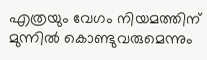എത്രയും വേഗം നിയമത്തിന് മുന്നിൽ കൊണ്ടുവരുമെന്നും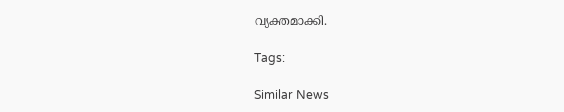വ്യക്തമാക്കി.

Tags:

Similar News